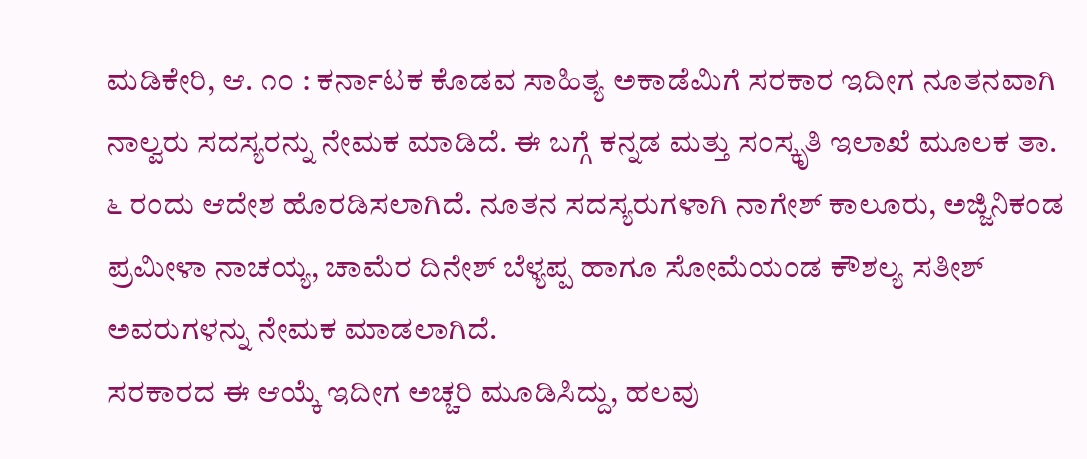ಮಡಿಕೇರಿ, ಆ. ೧೦ : ಕರ್ನಾಟಕ ಕೊಡವ ಸಾಹಿತ್ಯ ಅಕಾಡೆಮಿಗೆ ಸರಕಾರ ಇದೀಗ ನೂತನವಾಗಿ ನಾಲ್ವರು ಸದಸ್ಯರನ್ನು ನೇಮಕ ಮಾಡಿದೆ. ಈ ಬಗ್ಗೆ ಕನ್ನಡ ಮತ್ತು ಸಂಸ್ಕೃತಿ ಇಲಾಖೆ ಮೂಲಕ ತಾ. ೬ ರಂದು ಆದೇಶ ಹೊರಡಿಸಲಾಗಿದೆ. ನೂತನ ಸದಸ್ಯರುಗಳಾಗಿ ನಾಗೇಶ್ ಕಾಲೂರು, ಅಜ್ಜಿನಿಕಂಡ ಪ್ರಮೀಳಾ ನಾಚಯ್ಯ, ಚಾಮೆರ ದಿನೇಶ್ ಬೆಳ್ಯಪ್ಪ ಹಾಗೂ ಸೋಮೆಯಂಡ ಕೌಶಲ್ಯ ಸತೀಶ್ ಅವರುಗಳನ್ನು ನೇಮಕ ಮಾಡಲಾಗಿದೆ.
ಸರಕಾರದ ಈ ಆಯ್ಕೆ ಇದೀಗ ಅಚ್ಚರಿ ಮೂಡಿಸಿದ್ದು, ಹಲವು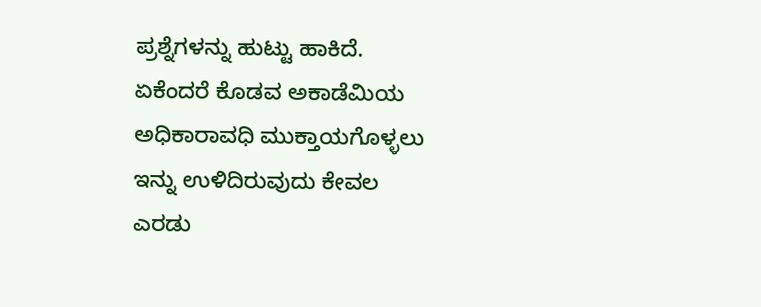ಪ್ರಶ್ನೆಗಳನ್ನು ಹುಟ್ಟು ಹಾಕಿದೆ. ಏಕೆಂದರೆ ಕೊಡವ ಅಕಾಡೆಮಿಯ ಅಧಿಕಾರಾವಧಿ ಮುಕ್ತಾಯಗೊಳ್ಳಲು ಇನ್ನು ಉಳಿದಿರುವುದು ಕೇವಲ ಎರಡು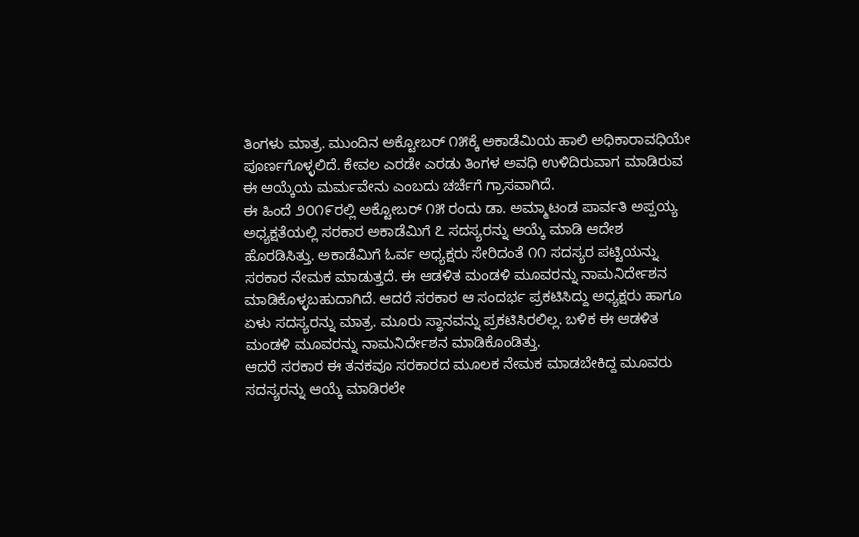ತಿಂಗಳು ಮಾತ್ರ. ಮುಂದಿನ ಅಕ್ಟೋಬರ್ ೧೫ಕ್ಕೆ ಅಕಾಡೆಮಿಯ ಹಾಲಿ ಅಧಿಕಾರಾವಧಿಯೇ ಪೂರ್ಣಗೊಳ್ಳಲಿದೆ. ಕೇವಲ ಎರಡೇ ಎರಡು ತಿಂಗಳ ಅವಧಿ ಉಳಿದಿರುವಾಗ ಮಾಡಿರುವ ಈ ಆಯ್ಕೆಯ ಮರ್ಮವೇನು ಎಂಬದು ಚರ್ಚೆಗೆ ಗ್ರಾಸವಾಗಿದೆ.
ಈ ಹಿಂದೆ ೨೦೧೯ರಲ್ಲಿ ಅಕ್ಟೋಬರ್ ೧೫ ರಂದು ಡಾ. ಅಮ್ಮಾಟಂಡ ಪಾರ್ವತಿ ಅಪ್ಪಯ್ಯ ಅಧ್ಯಕ್ಷತೆಯಲ್ಲಿ ಸರಕಾರ ಅಕಾಡೆಮಿಗೆ ೭ ಸದಸ್ಯರನ್ನು ಆಯ್ಕೆ ಮಾಡಿ ಆದೇಶ ಹೊರಡಿಸಿತ್ತು. ಅಕಾಡೆಮಿಗೆ ಓರ್ವ ಅಧ್ಯಕ್ಷರು ಸೇರಿದಂತೆ ೧೧ ಸದಸ್ಯರ ಪಟ್ಟಿಯನ್ನು ಸರಕಾರ ನೇಮಕ ಮಾಡುತ್ತದೆ. ಈ ಆಡಳಿತ ಮಂಡಳಿ ಮೂವರನ್ನು ನಾಮನಿರ್ದೇಶನ ಮಾಡಿಕೊಳ್ಳಬಹುದಾಗಿದೆ. ಆದರೆ ಸರಕಾರ ಆ ಸಂದರ್ಭ ಪ್ರಕಟಿಸಿದ್ದು ಅಧ್ಯಕ್ಷರು ಹಾಗೂ ಏಳು ಸದಸ್ಯರನ್ನು ಮಾತ್ರ. ಮೂರು ಸ್ಥಾನವನ್ನು ಪ್ರಕಟಿಸಿರಲಿಲ್ಲ. ಬಳಿಕ ಈ ಆಡಳಿತ ಮಂಡಳಿ ಮೂವರನ್ನು ನಾಮನಿರ್ದೇಶನ ಮಾಡಿಕೊಂಡಿತ್ತು.
ಆದರೆ ಸರಕಾರ ಈ ತನಕವೂ ಸರಕಾರದ ಮೂಲಕ ನೇಮಕ ಮಾಡಬೇಕಿದ್ದ ಮೂವರು ಸದಸ್ಯರನ್ನು ಆಯ್ಕೆ ಮಾಡಿರಲೇ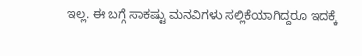ಇಲ್ಲ. ಈ ಬಗ್ಗೆ ಸಾಕಷ್ಟು ಮನವಿಗಳು ಸಲ್ಲಿಕೆಯಾಗಿದ್ದರೂ ಇದಕ್ಕೆ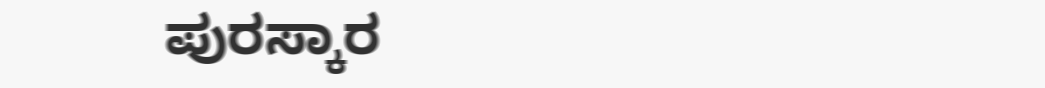ಪುರಸ್ಕಾರ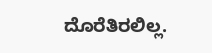ದೊರೆತಿರಲಿಲ್ಲ.